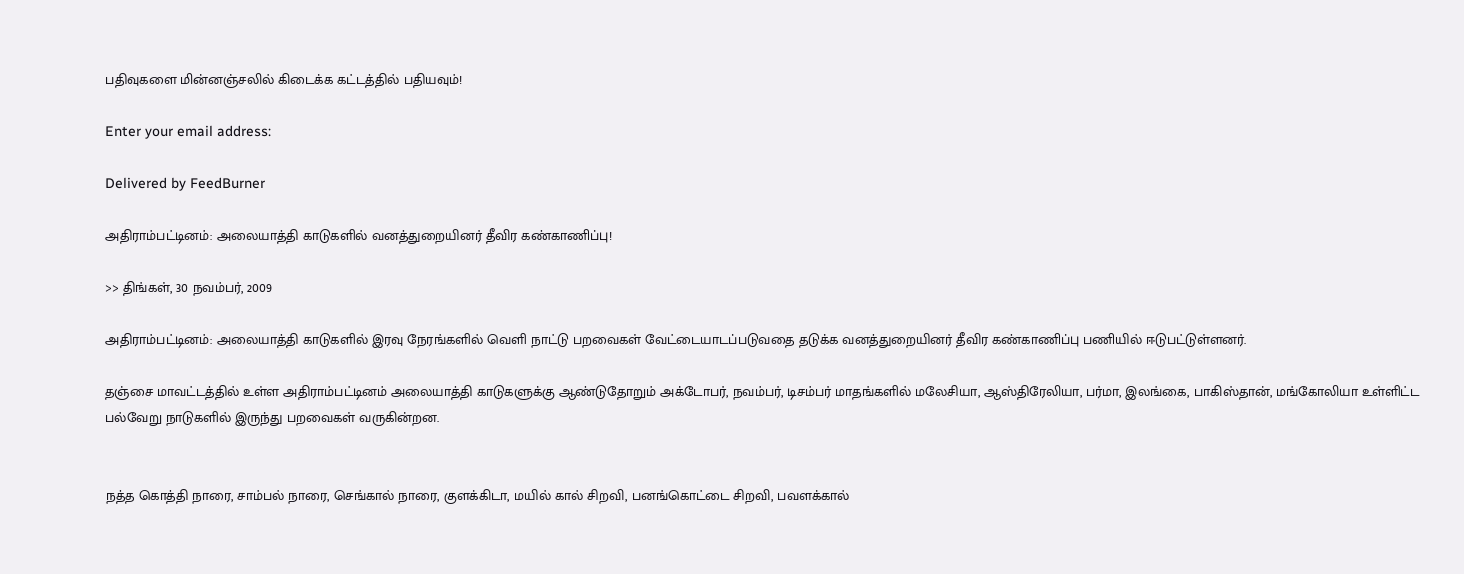பதிவுகளை மின்னஞ்சலில் கிடைக்க கட்டத்தில் பதியவும்!

Enter your email address:

Delivered by FeedBurner

அதிராம்பட்டினம்: அலையாத்தி காடுகளில் வனத்துறையினர் தீவிர கண்காணிப்பு!

>> திங்கள், 30 நவம்பர், 2009

அதிராம்பட்டினம்: அலையாத்தி காடுகளில் இரவு நேரங்களில் வெளி நாட்டு பறவைகள் வேட்டையாடப்படுவதை தடுக்க வனத்துறையினர் தீவிர கண்காணிப்பு பணியில் ஈடுபட்டுள்ளனர்.

தஞ்சை மாவட்டத்தில் உள்ள அதிராம்பட்டினம் அலையாத்தி காடுகளுக்கு ஆண்டுதோறும் அக்டோபர், நவம்பர், டிசம்பர் மாதங்களில் மலேசியா, ஆஸ்திரேலியா, பர்மா, இலங்கை, பாகிஸ்தான், மங்கோலியா உள்ளிட்ட பல்வேறு நாடுகளில் இருந்து பறவைகள் வருகின்றன.


நத்த கொத்தி நாரை, சாம்பல் நாரை, செங்கால் நாரை, குளக்கிடா, மயில் கால் சிறவி, பனங்கொட்டை சிறவி, பவளக்கால்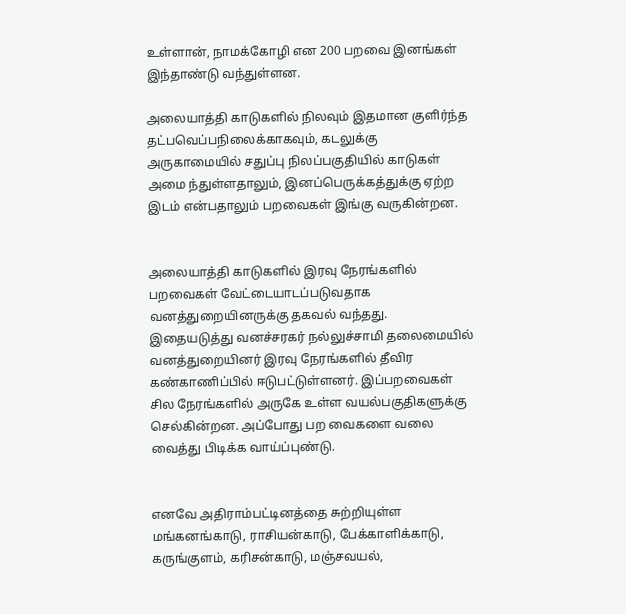உள்ளான், நாமக்கோழி என 200 பறவை இனங்கள் இந்தாண்டு வந்துள்ளன.

அலையாத்தி காடுகளில் நிலவும் இதமான குளிர்ந்த தட்பவெப்பநிலைக்காகவும், கடலுக்கு அருகாமையில் சதுப்பு நிலப்பகுதியில் காடுகள் அமை ந்துள்ளதாலும், இனப்பெருக்கத்துக்கு ஏற்ற இடம் என்பதாலும் பறவைகள் இங்கு வருகின்றன.


அலையாத்தி காடுகளில் இரவு நேரங்களில் பறவைகள் வேட்டையாடப்படுவதாக வனத்துறையினருக்கு தகவல் வந்தது. இதையடுத்து வனச்சரகர் நல்லுச்சாமி தலைமையில் வனத்துறையினர் இரவு நேரங்களில் தீவிர கண்காணிப்பில் ஈடுபட்டுள்ளனர். இப்பறவைகள் சில நேரங்களில் அருகே உள்ள வயல்பகுதிகளுக்கு செல்கின்றன. அப்போது பற வைகளை வலை வைத்து பிடிக்க வாய்ப்புண்டு.


எனவே அதிராம்பட்டினத்தை சுற்றியுள்ள மங்கனங்காடு, ராசியன்காடு, பேக்காளிக்காடு, கருங்குளம், கரிசன்காடு, மஞ்சவயல்,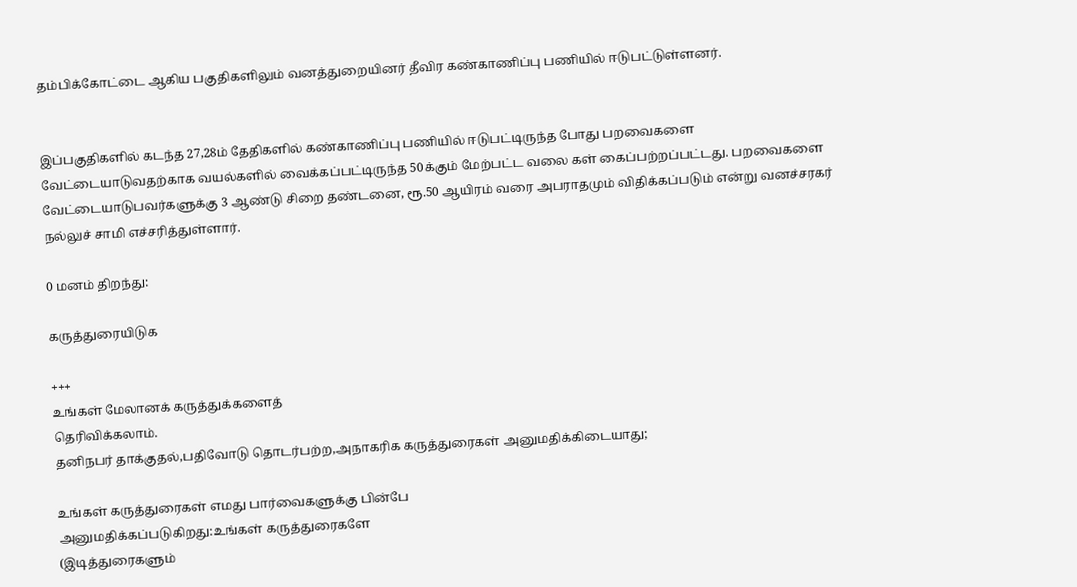தம்பிக்கோட்டை ஆகிய பகுதிகளிலும் வனத்துறையினர் தீவிர கண்காணிப்பு பணியில் ஈடுபட்டுள்ளனர்.


இப்பகுதிகளில் கடந்த 27,28ம் தேதிகளில் கண்காணிப்பு பணியில் ஈடுபட்டிருந்த போது பறவைகளை வேட்டையாடுவதற்காக வயல்களில் வைக்கப்பட்டிருந்த 50க்கும் மேற்பட்ட வலை கள் கைப்பற்றப்பட்டது. பறவைகளை வேட்டையாடுபவர்களுக்கு 3 ஆண்டு சிறை தண்டனை, ரூ.50 ஆயிரம் வரை அபராதமும் விதிக்கப்படும் என்று வனச்சரகர் நல்லுச் சாமி எச்சரித்துள்ளார்.

0 மனம் திறந்து:

கருத்துரையிடுக

+++
உங்கள் மேலானக் கருத்துக்களைத்
தெரிவிக்கலாம்.
தனிநபர் தாக்குதல்,பதிவோடு தொடர்பற்ற,அநாகரிக கருத்துரைகள் அனுமதிக்கிடையாது;

உங்கள் கருத்துரைகள் எமது பார்வைகளுக்கு பின்பே
அனுமதிக்கப்படுகிறது:உங்கள் கருத்துரைகளே
(இடித்துரைகளும்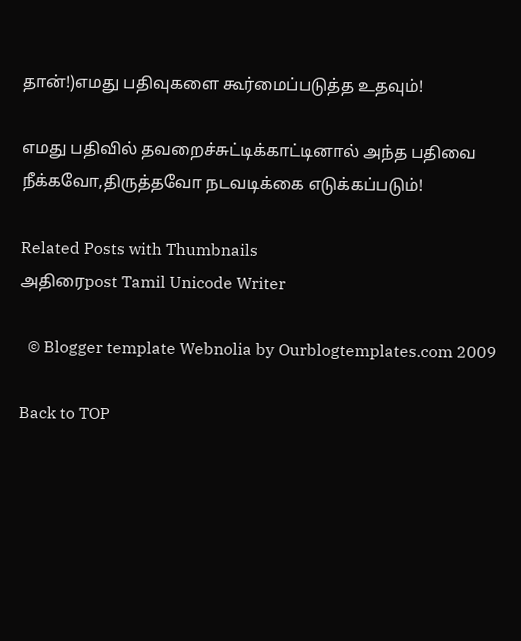தான்!)எமது பதிவுகளை கூர்மைப்படுத்த உதவும்!

எமது பதிவில் தவறைச்சுட்டிக்காட்டினால் அந்த பதிவை நீக்கவோ,திருத்தவோ நடவடிக்கை எடுக்கப்படும்!

Related Posts with Thumbnails
அதிரைpost Tamil Unicode Writer

  © Blogger template Webnolia by Ourblogtemplates.com 2009

Back to TOP